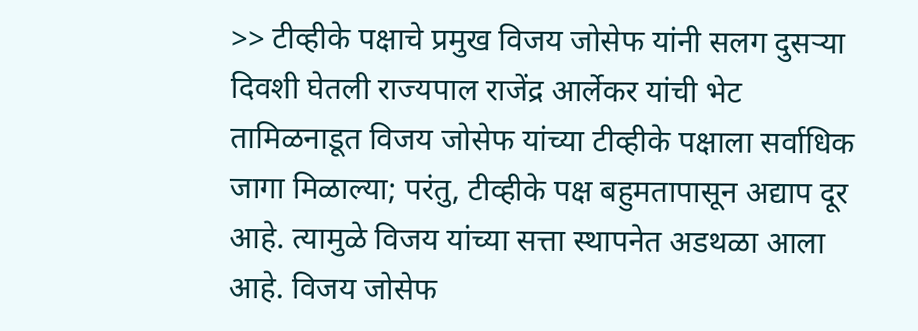>> टीव्हीके पक्षाचे प्रमुख विजय जोसेफ यांनी सलग दुसऱ्या दिवशी घेतली राज्यपाल राजेंद्र आर्लेकर यांची भेट
तामिळनाडूत विजय जोसेफ यांच्या टीव्हीके पक्षाला सर्वाधिक जागा मिळाल्या; परंतु, टीव्हीके पक्ष बहुमतापासून अद्याप दूर आहे. त्यामुळे विजय यांच्या सत्ता स्थापनेत अडथळा आला आहे. विजय जोसेफ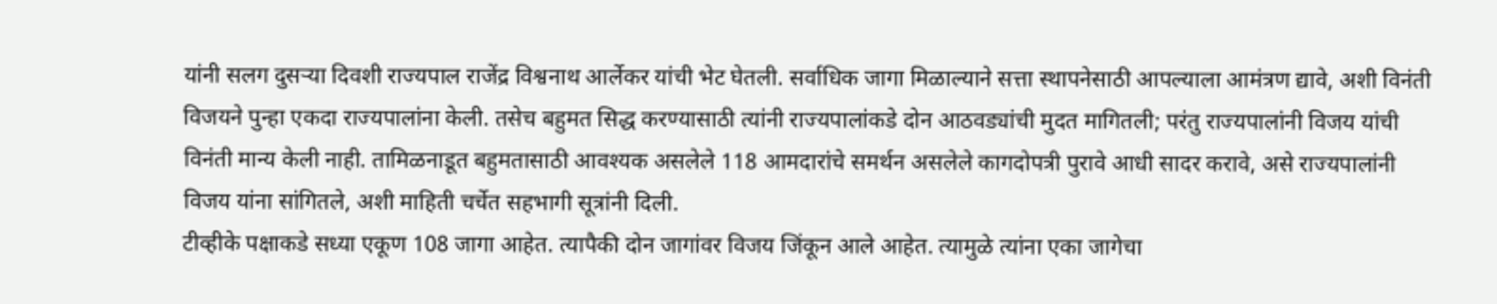यांनी सलग दुसऱ्या दिवशी राज्यपाल राजेंद्र विश्वनाथ आर्लेकर यांची भेट घेतली. सर्वाधिक जागा मिळाल्याने सत्ता स्थापनेसाठी आपल्याला आमंत्रण द्यावे, अशी विनंती विजयने पुन्हा एकदा राज्यपालांना केली. तसेच बहुमत सिद्ध करण्यासाठी त्यांनी राज्यपालांकडे दोन आठवड्यांची मुदत मागितली; परंतु राज्यपालांनी विजय यांची विनंती मान्य केली नाही. तामिळनाडूत बहुमतासाठी आवश्यक असलेले 118 आमदारांचे समर्थन असलेले कागदोपत्री पुरावे आधी सादर करावे, असे राज्यपालांनी विजय यांना सांगितले, अशी माहिती चर्चेत सहभागी सूत्रांनी दिली.
टीव्हीके पक्षाकडे सध्या एकूण 108 जागा आहेत. त्यापैकी दोन जागांवर विजय जिंकून आले आहेत. त्यामुळे त्यांना एका जागेचा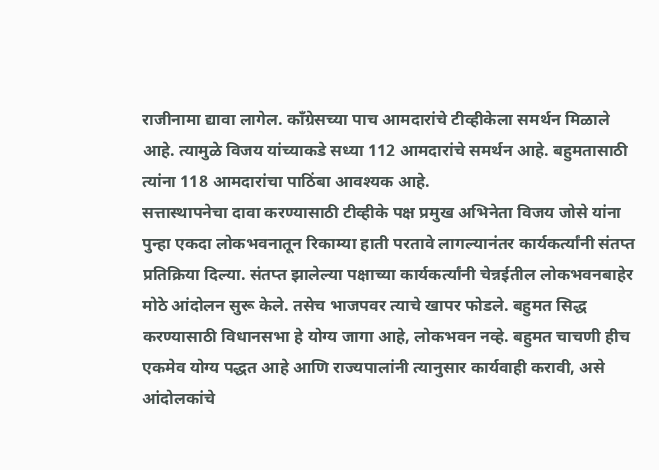राजीनामा द्यावा लागेल. काँग्रेसच्या पाच आमदारांचे टीव्हीकेला समर्थन मिळाले आहे. त्यामुळे विजय यांच्याकडे सध्या 112 आमदारांचे समर्थन आहे. बहुमतासाठी त्यांना 118 आमदारांचा पाठिंबा आवश्यक आहे.
सत्तास्थापनेचा दावा करण्यासाठी टीव्हीके पक्ष प्रमुख अभिनेता विजय जोसे यांना पुन्हा एकदा लोकभवनातून रिकाम्या हाती परतावे लागल्यानंतर कार्यकर्त्यांनी संतप्त प्रतिक्रिया दिल्या. संतप्त झालेल्या पक्षाच्या कार्यकर्त्यांनी चेन्नईतील लोकभवनबाहेर मोठे आंदोलन सुरू केले. तसेच भाजपवर त्याचे खापर फोडले. बहुमत सिद्ध करण्यासाठी विधानसभा हे योग्य जागा आहे, लोकभवन नव्हे. बहुमत चाचणी हीच एकमेव योग्य पद्धत आहे आणि राज्यपालांनी त्यानुसार कार्यवाही करावी, असे आंदोलकांचे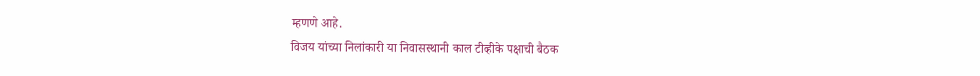म्हणणे आहे.
विजय यांच्या निलांकारी या निवासस्थानी काल टीव्हीके पक्षाची बैठक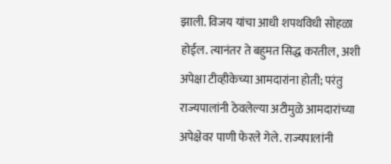झाली. विजय यांचा आधी शपथविधी सोहळा होईल. त्यानंतर ते बहुमत सिद्ध करतील, अशी अपेक्षा टीव्हीकेच्या आमदारांना होती; परंतु राज्यपालांनी ठेवलेल्या अटीमुळे आमदारांच्या अपेक्षेवर पाणी फेरले गेले. राज्यपालांनी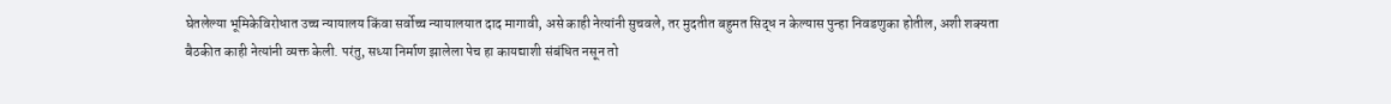घेतलेल्या भूमिकेविरोधात उच्च न्यायालय किंवा सर्वोच्च न्यायालयात दाद मागावी, असे काही नेत्यांनी सुचवले, तर मुदतीत बहुमत सिद्ध न केल्यास पुन्हा निवडणुका होतील, अशी शक्यता बैठकीत काही नेत्यांनी व्यक्त केली. परंतु, सध्या निर्माण झालेला पेच हा कायद्याशी संबंधित नसून तो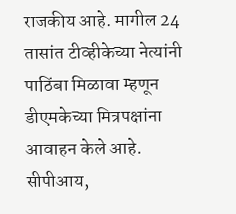राजकीय आहे. मागील 24 तासांत टीव्हीकेच्या नेत्यांनी पाठिंबा मिळावा म्हणून डीएमकेच्या मित्रपक्षांना आवाहन केले आहे. सीपीआय,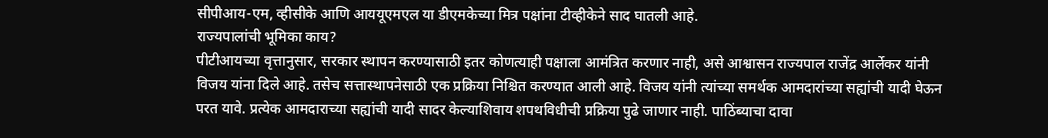सीपीआय-एम, व्हीसीके आणि आययूएमएल या डीएमकेच्या मित्र पक्षांना टीव्हीकेने साद घातली आहे.
राज्यपालांची भूमिका काय?
पीटीआयच्या वृत्तानुसार, सरकार स्थापन करण्यासाठी इतर कोणत्याही पक्षाला आमंत्रित करणार नाही, असे आश्वासन राज्यपाल राजेंद्र आर्लेकर यांनी विजय यांना दिले आहे. तसेच सत्तास्थापनेसाठी एक प्रक्रिया निश्चित करण्यात आली आहे. विजय यांनी त्यांच्या समर्थक आमदारांच्या सह्यांची यादी घेऊन परत यावे. प्रत्येक आमदाराच्या सह्यांची यादी सादर केल्याशिवाय शपथविधीची प्रक्रिया पुढे जाणार नाही. पाठिंब्याचा दावा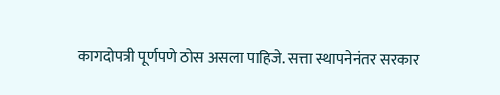कागदोपत्री पूर्णपणे ठोस असला पाहिजे. सत्ता स्थापनेनंतर सरकार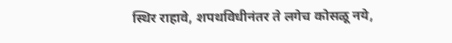स्थिर राहावे, शपथविधीनंतर ते लगेच कोसळू नये,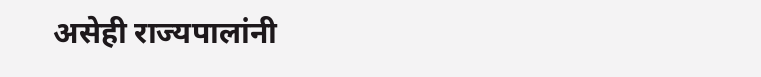असेही राज्यपालांनी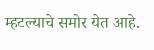म्हटल्याचे समोर येत आहे.